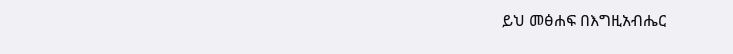ይህ መፅሐፍ በእግዚአብሔር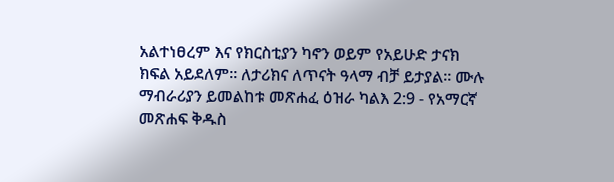አልተነፀረም እና የክርስቲያን ካኖን ወይም የአይሁድ ታናክ ክፍል አይደለም። ለታሪክና ለጥናት ዓላማ ብቻ ይታያል። ሙሉ ማብራሪያን ይመልከቱ መጽሐፈ ዕዝራ ካልእ 2:9 - የአማርኛ መጽሐፍ ቅዱስ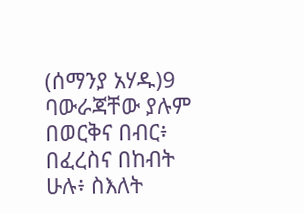(ሰማንያ አሃዱ)9 ባውራጃቸው ያሉም በወርቅና በብር፥ በፈረስና በከብት ሁሉ፥ ስእለት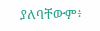ያለባቸውም፥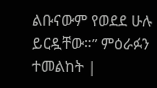ልቡናውም የወደደ ሁሉ ይርዷቸው።” ምዕራፉን ተመልከት |